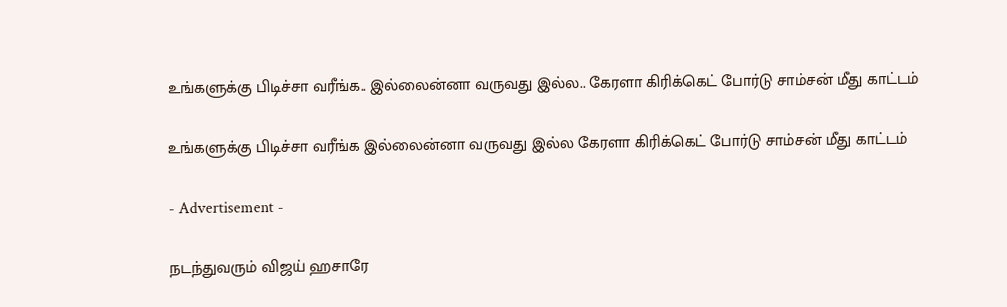உங்களுக்கு பிடிச்சா வரீங்க.. இல்லைன்னா வருவது இல்ல.. கேரளா கிரிக்கெட் போர்டு சாம்சன் மீது காட்டம்

உங்களுக்கு பிடிச்சா வரீங்க இல்லைன்னா வருவது இல்ல கேரளா கிரிக்கெட் போர்டு சாம்சன் மீது காட்டம்

- Advertisement -

நடந்துவரும் விஜய் ஹசாரே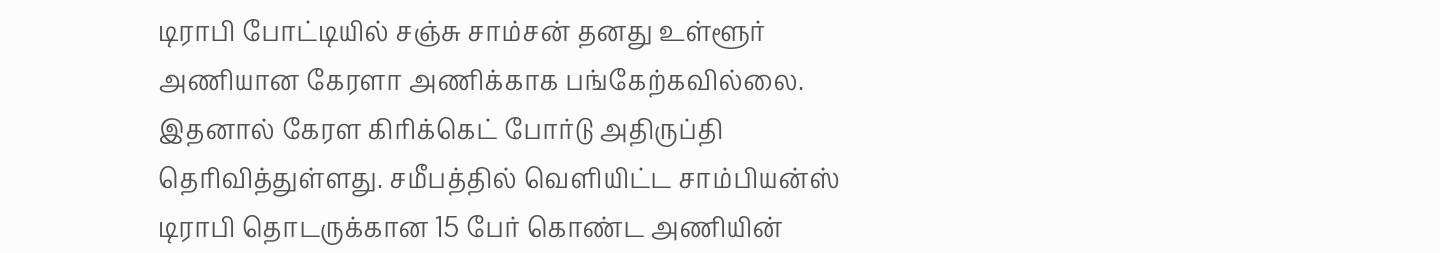டிராபி போட்டியில் சஞ்சு சாம்சன் தனது உள்ளூர் அணியான கேரளா அணிக்காக பங்கேற்கவில்லை. இதனால் கேரள கிரிக்கெட் போர்டு அதிருப்தி தெரிவித்துள்ளது. சமீபத்தில் வெளியிட்ட சாம்பியன்ஸ் டிராபி தொடருக்கான 15 பேர் கொண்ட அணியின்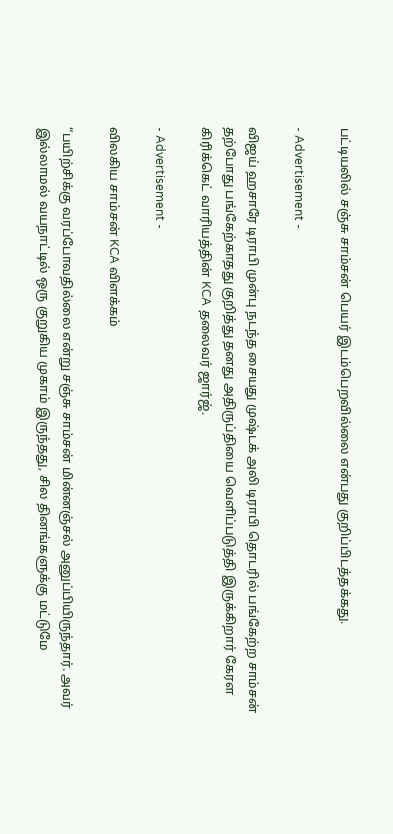பட்டியலில் சஞ்சு சாம்சன் பெயர் இடம்பெறவில்லை என்பது குறிப்பிடத்தக்கது.

- Advertisement -

விஜய் ஹசாரே டிராபி முன்பு நடந்த சையது முஷ்டக் அலி டிராபி தொடரில் பங்கேற்ற சாம்சன் தற்போது பங்கேற்காதது குறித்து தனது அதிருப்தியை வெளிப்படுத்தி இருக்கிறார் கேரள கிரிக்கெட் வாரியத்தின் KCA தலைவர் ஜார்ஜ்.

- Advertisement -

விலகிய சாம்சன் KCA விளக்கம்

“பயிற்சிக்கு வரப்போவதில்லை என்று சஞ்சு சாம்சன் மின்னஞ்சல் அனுப்பியிருந்தார். அவர் இல்லாமல் வயநாட்டில் ஒரு குறுகிய முகாம் இருந்தது, சில தினங்களுக்கு மட்டுமே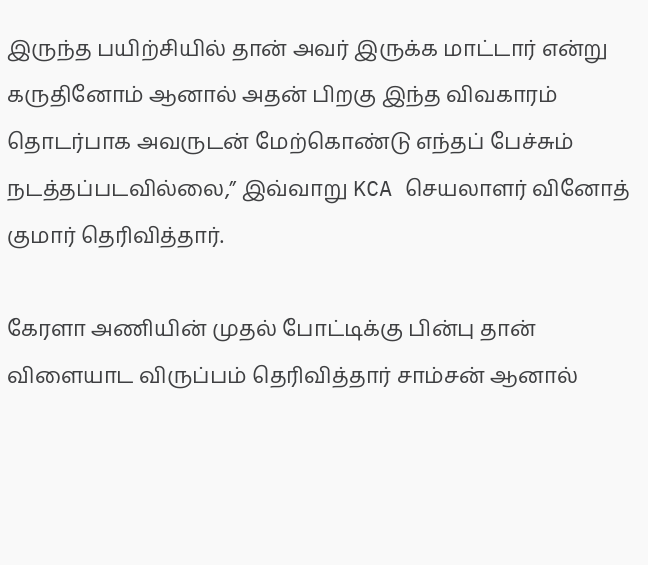இருந்த பயிற்சியில் தான் அவர் இருக்க மாட்டார் என்று கருதினோம் ஆனால் அதன் பிறகு இந்த விவகாரம் தொடர்பாக அவருடன் மேற்கொண்டு எந்தப் பேச்சும் நடத்தப்படவில்லை,” இவ்வாறு KCA செயலாளர் வினோத் குமார் தெரிவித்தார்.

கேரளா அணியின் முதல் போட்டிக்கு பின்பு தான் விளையாட விருப்பம் தெரிவித்தார் சாம்சன் ஆனால்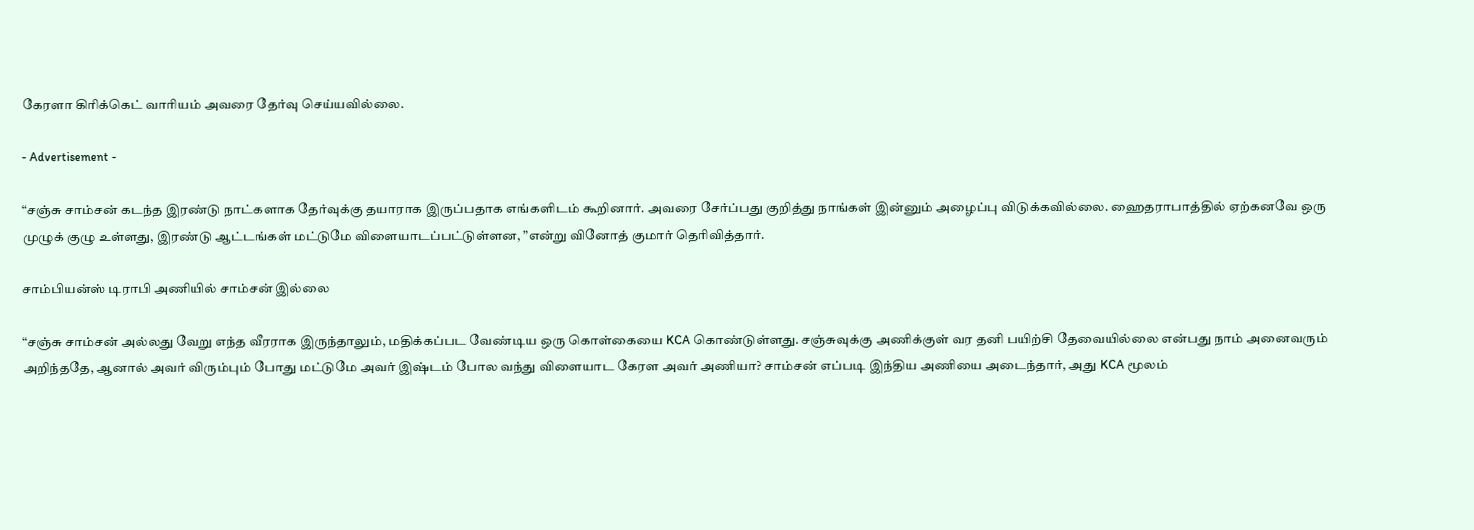கேரளா கிரிக்கெட் வாரியம் அவரை தேர்வு செய்யவில்லை.

- Advertisement -

“சஞ்சு சாம்சன் கடந்த இரண்டு நாட்களாக தேர்வுக்கு தயாராக இருப்பதாக எங்களிடம் கூறினார். அவரை சேர்ப்பது குறித்து நாங்கள் இன்னும் அழைப்பு விடுக்கவில்லை. ஹைதராபாத்தில் ஏற்கனவே ஒரு முழுக் குழு உள்ளது, இரண்டு ஆட்டங்கள் மட்டுமே விளையாடப்பட்டுள்ளன, ”என்று வினோத் குமார் தெரிவித்தார்.

சாம்பியன்ஸ் டிராபி அணியில் சாம்சன் இல்லை

“சஞ்சு சாம்சன் அல்லது வேறு எந்த வீரராக இருந்தாலும், மதிக்கப்பட வேண்டிய ஒரு கொள்கையை KCA கொண்டுள்ளது. சஞ்சுவுக்கு அணிக்குள் வர தனி பயிற்சி தேவையில்லை என்பது நாம் அனைவரும் அறிந்ததே, ஆனால் அவர் விரும்பும் போது மட்டுமே அவர் இஷ்டம் போல வந்து விளையாட கேரள அவர் அணியா? சாம்சன் எப்படி இந்திய அணியை அடைந்தார், அது KCA மூலம்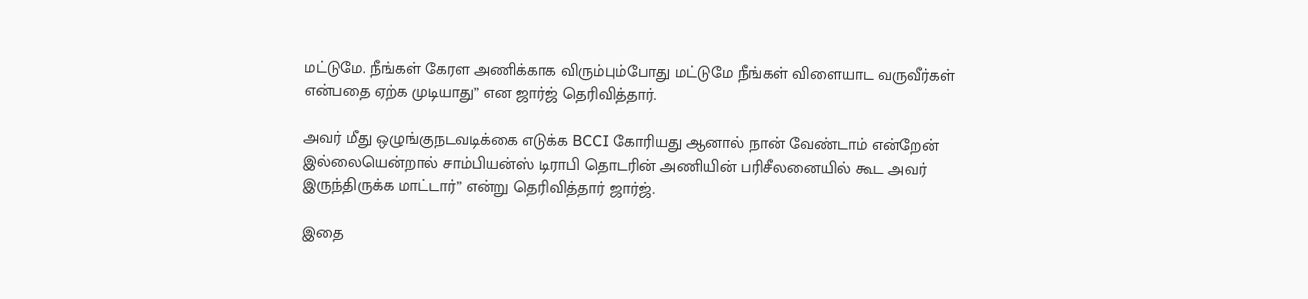மட்டுமே. நீங்கள் கேரள அணிக்காக விரும்பும்போது மட்டுமே நீங்கள் விளையாட வருவீர்கள் என்பதை ஏற்க முடியாது” என ஜார்ஜ் தெரிவித்தார்.

அவர் மீது ஒழுங்குநடவடிக்கை எடுக்க BCCI கோரியது ஆனால் நான் வேண்டாம் என்றேன் இல்லையென்றால் சாம்பியன்ஸ் டிராபி தொடரின் அணியின் பரிசீலனையில் கூட அவர் இருந்திருக்க மாட்டார்” என்று தெரிவித்தார் ஜார்ஜ்.

இதை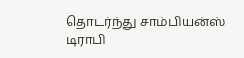தொடர்ந்து சாம்பியன்ஸ் டிராபி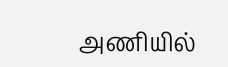அணியில்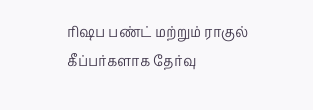ரிஷப பண்ட் மற்றும் ராகுல் கீப்பர்களாக தேர்வு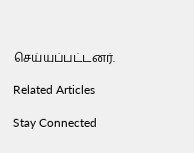செய்யப்பட்டனர்.

Related Articles

Stay Connected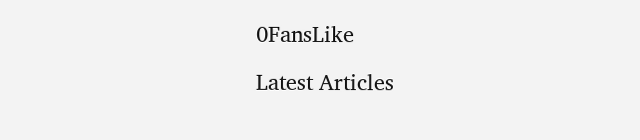0FansLike

Latest Articles